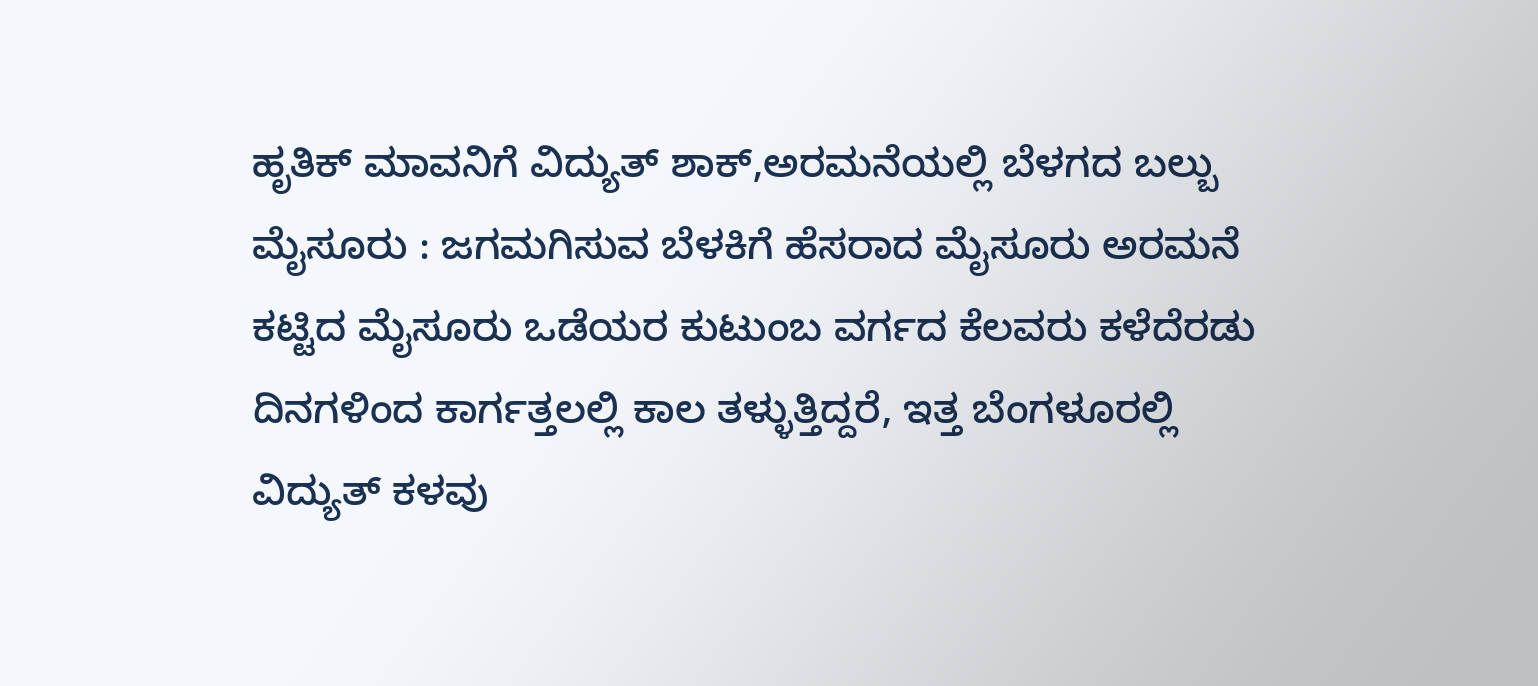ಹೃತಿಕ್ ಮಾವನಿಗೆ ವಿದ್ಯುತ್ ಶಾಕ್,ಅರಮನೆಯಲ್ಲಿ ಬೆಳಗದ ಬಲ್ಬು
ಮೈಸೂರು : ಜಗಮಗಿಸುವ ಬೆಳಕಿಗೆ ಹೆಸರಾದ ಮೈಸೂರು ಅರಮನೆ ಕಟ್ಟಿದ ಮೈಸೂರು ಒಡೆಯರ ಕುಟುಂಬ ವರ್ಗದ ಕೆಲವರು ಕಳೆದೆರಡು ದಿನಗಳಿಂದ ಕಾರ್ಗತ್ತಲಲ್ಲಿ ಕಾಲ ತಳ್ಳುತ್ತಿದ್ದರೆ, ಇತ್ತ ಬೆಂಗಳೂರಲ್ಲಿ ವಿದ್ಯುತ್ ಕಳವು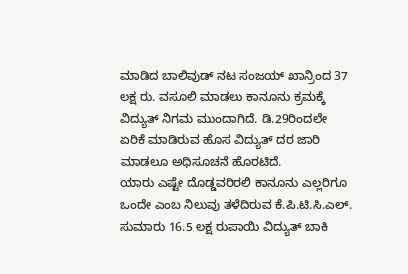ಮಾಡಿದ ಬಾಲಿವುಡ್ ನಟ ಸಂಜಯ್ ಖಾನ್ರಿಂದ 37 ಲಕ್ಷ ರು. ವಸೂಲಿ ಮಾಡಲು ಕಾನೂನು ಕ್ರಮಕ್ಕೆ ವಿದ್ಯುತ್ ನಿಗಮ ಮುಂದಾಗಿದೆ. ಡಿ.29ರಿಂದಲೇ ಏರಿಕೆ ಮಾಡಿರುವ ಹೊಸ ವಿದ್ಯುತ್ ದರ ಜಾರಿ ಮಾಡಲೂ ಅಧಿಸೂಚನೆ ಹೊರಟಿದೆ.
ಯಾರು ಎಷ್ಟೇ ದೊಡ್ಡವರಿರಲಿ ಕಾನೂನು ಎಲ್ಲರಿಗೂ ಒಂದೇ ಎಂಬ ನಿಲುವು ತಳೆದಿರುವ ಕೆ.ಪಿ.ಟಿ.ಸಿ.ಎಲ್. ಸುಮಾರು 16.5 ಲಕ್ಷ ರುಪಾಯಿ ವಿದ್ಯುತ್ ಬಾಕಿ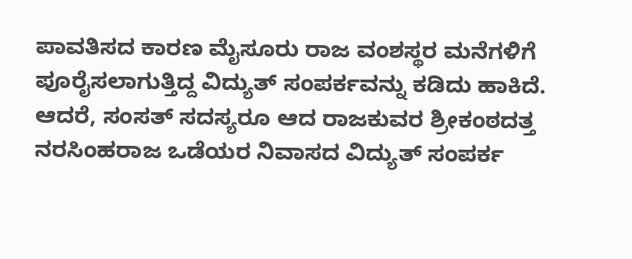ಪಾವತಿಸದ ಕಾರಣ ಮೈಸೂರು ರಾಜ ವಂಶಸ್ಥರ ಮನೆಗಳಿಗೆ ಪೂರೈಸಲಾಗುತ್ತಿದ್ದ ವಿದ್ಯುತ್ ಸಂಪರ್ಕವನ್ನು ಕಡಿದು ಹಾಕಿದೆ.
ಆದರೆ, ಸಂಸತ್ ಸದಸ್ಯರೂ ಆದ ರಾಜಕುವರ ಶ್ರೀಕಂಠದತ್ತ ನರಸಿಂಹರಾಜ ಒಡೆಯರ ನಿವಾಸದ ವಿದ್ಯುತ್ ಸಂಪರ್ಕ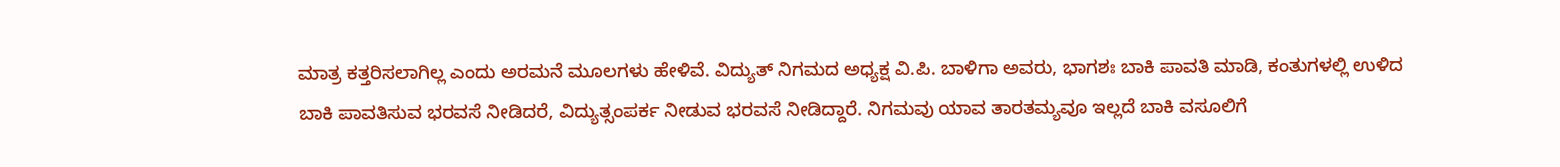ಮಾತ್ರ ಕತ್ತರಿಸಲಾಗಿಲ್ಲ ಎಂದು ಅರಮನೆ ಮೂಲಗಳು ಹೇಳಿವೆ. ವಿದ್ಯುತ್ ನಿಗಮದ ಅಧ್ಯಕ್ಷ ವಿ.ಪಿ. ಬಾಳಿಗಾ ಅವರು, ಭಾಗಶಃ ಬಾಕಿ ಪಾವತಿ ಮಾಡಿ, ಕಂತುಗಳಲ್ಲಿ ಉಳಿದ ಬಾಕಿ ಪಾವತಿಸುವ ಭರವಸೆ ನೀಡಿದರೆ, ವಿದ್ಯುತ್ಸಂಪರ್ಕ ನೀಡುವ ಭರವಸೆ ನೀಡಿದ್ದಾರೆ. ನಿಗಮವು ಯಾವ ತಾರತಮ್ಯವೂ ಇಲ್ಲದೆ ಬಾಕಿ ವಸೂಲಿಗೆ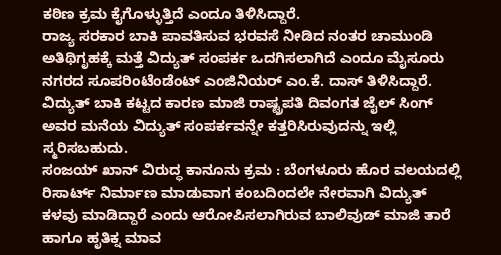ಕಠಿಣ ಕ್ರಮ ಕೈಗೊಳ್ಳುತ್ತಿದೆ ಎಂದೂ ತಿಳಿಸಿದ್ದಾರೆ.
ರಾಜ್ಯ ಸರಕಾರ ಬಾಕಿ ಪಾವತಿಸುವ ಭರವಸೆ ನೀಡಿದ ನಂತರ ಚಾಮುಂಡಿ ಅತಿಥಿಗೃಹಕ್ಕೆ ಮತ್ತೆ ವಿದ್ಯುತ್ ಸಂಪರ್ಕ ಒದಗಿಸಲಾಗಿದೆ ಎಂದೂ ಮೈಸೂರು ನಗರದ ಸೂಪರಿಂಟೆಂಡೆಂಟ್ ಎಂಜಿನಿಯರ್ ಎಂ.ಕೆ. ದಾಸ್ ತಿಳಿಸಿದ್ದಾರೆ. ವಿದ್ಯುತ್ ಬಾಕಿ ಕಟ್ಟದ ಕಾರಣ ಮಾಜಿ ರಾಷ್ಟ್ರಪತಿ ದಿವಂಗತ ಜೈಲ್ ಸಿಂಗ್ ಅವರ ಮನೆಯ ವಿದ್ಯುತ್ ಸಂಪರ್ಕವನ್ನೇ ಕತ್ತರಿಸಿರುವುದನ್ನು ಇಲ್ಲಿ ಸ್ಮರಿಸಬಹುದು.
ಸಂಜಯ್ ಖಾನ್ ವಿರುದ್ಧ ಕಾನೂನು ಕ್ರಮ : ಬೆಂಗಳೂರು ಹೊರ ವಲಯದಲ್ಲಿ ರಿಸಾರ್ಟ್ ನಿರ್ಮಾಣ ಮಾಡುವಾಗ ಕಂಬದಿಂದಲೇ ನೇರವಾಗಿ ವಿದ್ಯುತ್ ಕಳವು ಮಾಡಿದ್ದಾರೆ ಎಂದು ಆರೋಪಿಸಲಾಗಿರುವ ಬಾಲಿವುಡ್ ಮಾಜಿ ತಾರೆ ಹಾಗೂ ಹೃತಿಕ್ನ ಮಾವ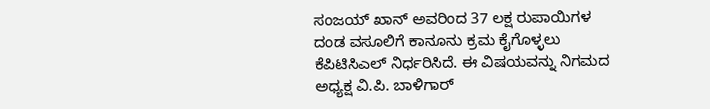ಸಂಜಯ್ ಖಾನ್ ಅವರಿಂದ 37 ಲಕ್ಷ ರುಪಾಯಿಗಳ ದಂಡ ವಸೂಲಿಗೆ ಕಾನೂನು ಕ್ರಮ ಕೈಗೊಳ್ಳಲು ಕೆಪಿಟಿಸಿಎಲ್ ನಿರ್ಧರಿಸಿದೆ. ಈ ವಿಷಯವನ್ನು ನಿಗಮದ ಅಧ್ಯಕ್ಷ ವಿ.ಪಿ. ಬಾಳಿಗಾರ್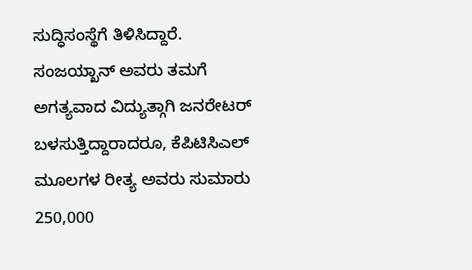ಸುದ್ಧಿಸಂಸ್ಥೆಗೆ ತಿಳಿಸಿದ್ದಾರೆ.
ಸಂಜಯ್ಖಾನ್ ಅವರು ತಮಗೆ ಅಗತ್ಯವಾದ ವಿದ್ಯುತ್ಗಾಗಿ ಜನರೇಟರ್ ಬಳಸುತ್ತಿದ್ದಾರಾದರೂ, ಕೆಪಿಟಿಸಿಎಲ್ ಮೂಲಗಳ ರೀತ್ಯ ಅವರು ಸುಮಾರು 250,000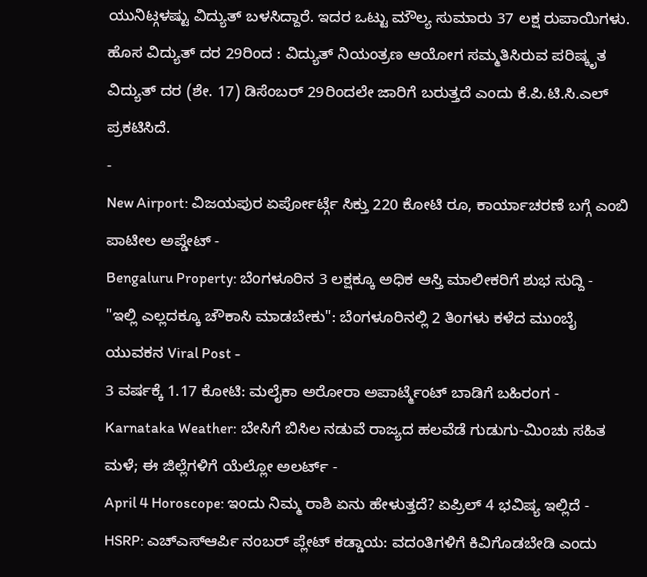ಯುನಿಟ್ಗಳಷ್ಟು ವಿದ್ಯುತ್ ಬಳಸಿದ್ದಾರೆ. ಇದರ ಒಟ್ಟು ಮೌಲ್ಯ ಸುಮಾರು 37 ಲಕ್ಷ ರುಪಾಯಿಗಳು.
ಹೊಸ ವಿದ್ಯುತ್ ದರ 29ರಿಂದ : ವಿದ್ಯುತ್ ನಿಯಂತ್ರಣ ಆಯೋಗ ಸಮ್ಮತಿಸಿರುವ ಪರಿಷ್ಕೃತ ವಿದ್ಯುತ್ ದರ (ಶೇ. 17) ಡಿಸೆಂಬರ್ 29ರಿಂದಲೇ ಜಾರಿಗೆ ಬರುತ್ತದೆ ಎಂದು ಕೆ.ಪಿ.ಟಿ.ಸಿ.ಎಲ್ ಪ್ರಕಟಿಸಿದೆ.
-
New Airport: ವಿಜಯಪುರ ಏರ್ಪೋರ್ಟ್ಗೆ ಸಿಕ್ತು 220 ಕೋಟಿ ರೂ, ಕಾರ್ಯಾಚರಣೆ ಬಗ್ಗೆ ಎಂಬಿ ಪಾಟೀಲ ಅಪ್ಡೇಟ್ -
Bengaluru Property: ಬೆಂಗಳೂರಿನ 3 ಲಕ್ಷಕ್ಕೂ ಅಧಿಕ ಆಸ್ತಿ ಮಾಲೀಕರಿಗೆ ಶುಭ ಸುದ್ದಿ -
"ಇಲ್ಲಿ ಎಲ್ಲದಕ್ಕೂ ಚೌಕಾಸಿ ಮಾಡಬೇಕು": ಬೆಂಗಳೂರಿನಲ್ಲಿ 2 ತಿಂಗಳು ಕಳೆದ ಮುಂಬೈ ಯುವಕನ Viral Post -
3 ವರ್ಷಕ್ಕೆ 1.17 ಕೋಟಿ: ಮಲೈಕಾ ಅರೋರಾ ಅಪಾರ್ಟ್ಮೆಂಟ್ ಬಾಡಿಗೆ ಬಹಿರಂಗ -
Karnataka Weather: ಬೇಸಿಗೆ ಬಿಸಿಲ ನಡುವೆ ರಾಜ್ಯದ ಹಲವೆಡೆ ಗುಡುಗು-ಮಿಂಚು ಸಹಿತ ಮಳೆ; ಈ ಜಿಲ್ಲೆಗಳಿಗೆ ಯೆಲ್ಲೋ ಅಲರ್ಟ್ -
April 4 Horoscope: ಇಂದು ನಿಮ್ಮ ರಾಶಿ ಏನು ಹೇಳುತ್ತದೆ? ಏಪ್ರಿಲ್ 4 ಭವಿಷ್ಯ ಇಲ್ಲಿದೆ -
HSRP: ಎಚ್ಎಸ್ಆರ್ಪಿ ನಂಬರ್ ಪ್ಲೇಟ್ ಕಡ್ಡಾಯ: ವದಂತಿಗಳಿಗೆ ಕಿವಿಗೊಡಬೇಡಿ ಎಂದು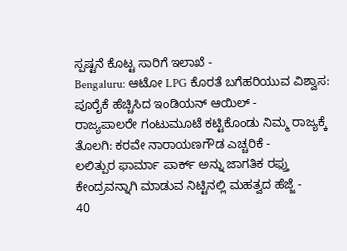ಸ್ಪಷ್ಟನೆ ಕೊಟ್ಟ ಸಾರಿಗೆ ಇಲಾಖೆ -
Bengaluru: ಆಟೋ LPG ಕೊರತೆ ಬಗೆಹರಿಯುವ ವಿಶ್ವಾಸ: ಪೂರೈಕೆ ಹೆಚ್ಚಿಸಿದ ಇಂಡಿಯನ್ ಆಯಿಲ್ -
ರಾಜ್ಯಪಾಲರೇ ಗಂಟುಮೂಟೆ ಕಟ್ಟಿಕೊಂಡು ನಿಮ್ಮ ರಾಜ್ಯಕ್ಕೆ ತೊಲಗಿ: ಕರವೇ ನಾರಾಯಣಗೌಡ ಎಚ್ಚರಿಕೆ -
ಲಲಿತ್ಪುರ ಫಾರ್ಮಾ ಪಾರ್ಕ್ ಅನ್ನು ಜಾಗತಿಕ ರಫ್ತು ಕೇಂದ್ರವನ್ನಾಗಿ ಮಾಡುವ ನಿಟ್ಟಿನಲ್ಲಿ ಮಹತ್ವದ ಹೆಜ್ಜೆ -
40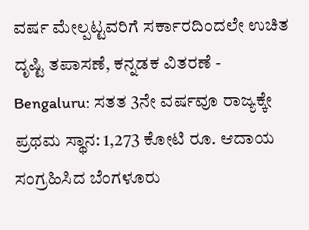ವರ್ಷ ಮೇಲ್ಪಟ್ಟವರಿಗೆ ಸರ್ಕಾರದಿಂದಲೇ ಉಚಿತ ದೃಷ್ಟಿ ತಪಾಸಣೆ, ಕನ್ನಡಕ ವಿತರಣೆ -
Bengaluru: ಸತತ 3ನೇ ವರ್ಷವೂ ರಾಜ್ಯಕ್ಕೇ ಪ್ರಥಮ ಸ್ಥಾನ: 1,273 ಕೋಟಿ ರೂ. ಆದಾಯ ಸಂಗ್ರಹಿಸಿದ ಬೆಂಗಳೂರು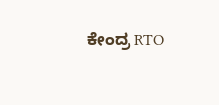ಕೇಂದ್ರ RTO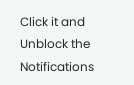Click it and Unblock the Notifications